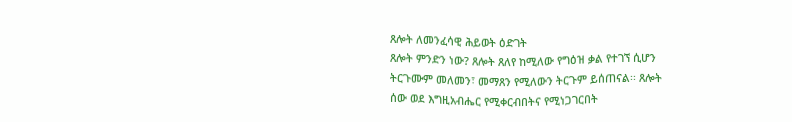ጸሎት ለመንፈሳዊ ሕይወት ዕድገት
ጸሎት ምንድን ነው? ጸሎት ጸለየ ከሚለው የግዕዝ ቃል የተገኘ ሲሆን
ትርጉሙም መለመን፣ መማጸን የሚለውን ትርጉም ይሰጠናል፡፡ ጸሎት
ሰው ወደ እግዚአብሔር የሚቀርብበትና የሚነጋገርበት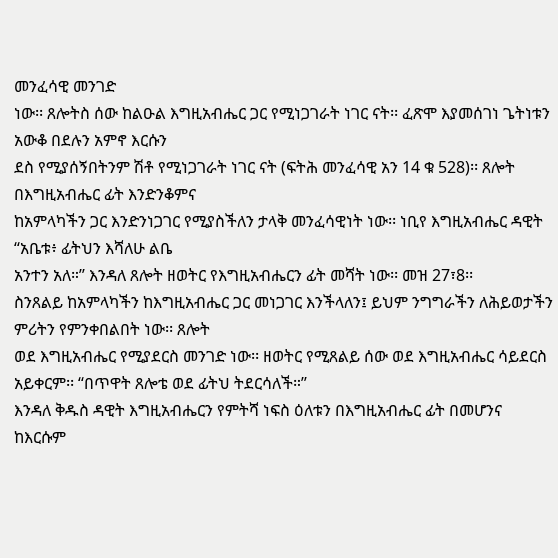መንፈሳዊ መንገድ
ነው፡፡ ጸሎትስ ሰው ከልዑል እግዚአብሔር ጋር የሚነጋገራት ነገር ናት፡፡ ፈጽሞ እያመሰገነ ጌትነቱን አውቆ በደሉን አምኖ እርሱን
ደስ የሚያሰኝበትንም ሽቶ የሚነጋገራት ነገር ናት (ፍትሕ መንፈሳዊ አን 14 ቁ 528)፡፡ ጸሎት በእግዚአብሔር ፊት እንድንቆምና
ከአምላካችን ጋር እንድንነጋገር የሚያስችለን ታላቅ መንፈሳዊነት ነው፡፡ ነቢየ እግዚአብሔር ዳዊት ‘‘አቤቱ፥ ፊትህን እሻለሁ ልቤ
አንተን አለ።’’ እንዳለ ጸሎት ዘወትር የእግዚአብሔርን ፊት መሻት ነው፡፡ መዝ 27፣8፡፡
ስንጸልይ ከአምላካችን ከእግዚአብሔር ጋር መነጋገር እንችላለን፤ ይህም ንግግራችን ለሕይወታችን ምሪትን የምንቀበልበት ነው፡፡ ጸሎት
ወደ እግዚአብሔር የሚያደርስ መንገድ ነው፡፡ ዘወትር የሚጸልይ ሰው ወደ እግዚአብሔር ሳይደርስ አይቀርም፡፡ ‘‘በጥዋት ጸሎቴ ወደ ፊትህ ትደርሳለች።’’
እንዳለ ቅዱስ ዳዊት እግዚአብሔርን የምትሻ ነፍስ ዕለቱን በእግዚአብሔር ፊት በመሆንና ከእርሱም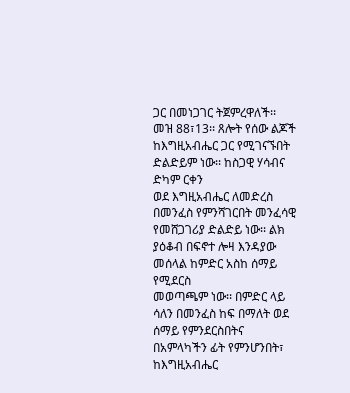ጋር በመነጋገር ትጀምረዋለች፡፡
መዝ 88፣13፡፡ ጸሎት የሰው ልጆች ከእግዚአብሔር ጋር የሚገናኙበት ድልድይም ነው፡፡ ከስጋዊ ሃሳብና ድካም ርቀን
ወደ እግዚአብሔር ለመድረስ በመንፈስ የምንሻገርበት መንፈሳዊ የመሸጋገሪያ ድልድይ ነው፡፡ ልክ ያዕቆብ በፍኖተ ሎዛ እንዳያው መሰላል ከምድር አስከ ሰማይ የሚደርስ
መወጣጫም ነው፡፡ በምድር ላይ ሳለን በመንፈስ ከፍ በማለት ወደ ሰማይ የምንደርስበትና በአምላካችን ፊት የምንሆንበት፣ ከእግዚአብሔር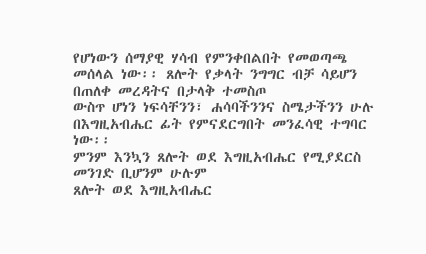የሆነውን ሰማያዊ ሃሳብ የምንቀበልበት የመወጣጫ መሰላል ነው፡፡ ጸሎት የቃላት ንግግር ብቻ ሳይሆን በጠለቀ መረዳትና በታላቅ ተመስጦ
ውስጥ ሆነን ነፍሳቸንን፣ ሐሳባችንንና ስሜታችንን ሁሉ በእግዚአብሔር ፊት የምናደርግበት መንፈሳዊ ተግባር ነው፡፡
ምንም እንኳን ጸሎት ወደ እግዚአብሔር የሚያደርስ መንገድ ቢሆንም ሁሉም
ጸሎት ወደ እግዚአብሔር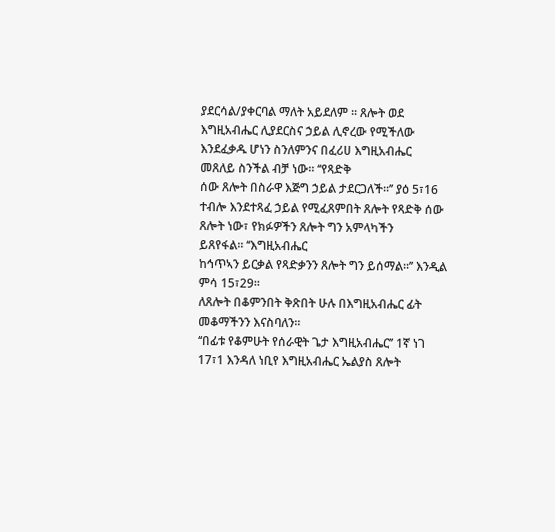ያደርሳል/ያቀርባል ማለት አይደለም ፡፡ ጸሎት ወደ እግዚአብሔር ሊያደርስና ኃይል ሊኖረው የሚችለው እንደፈቃዱ ሆነን ስንለምንና በፈሪሀ እግዚአብሔር
መጸለይ ስንችል ብቻ ነው፡፡ ‘‘የጻድቅ
ሰው ጸሎት በስራዋ እጅግ ኃይል ታደርጋለች፡፡’’ ያዕ 5፣16 ተብሎ እንደተጻፈ ኃይል የሚፈጸምበት ጸሎት የጻድቅ ሰው ጸሎት ነው፣ የክፉዎችን ጸሎት ግን አምላካችን
ይጸየፋል፡፡ ‘‘እግዚአብሔር
ከኅጥኣን ይርቃል የጻድቃንን ጸሎት ግን ይሰማል፡፡’’ እንዲል ምሳ 15፣29፡፡
ለጸሎት በቆምንበት ቅጽበት ሁሉ በእግዚአብሔር ፊት መቆማችንን እናስባለን፡፡
‘‘በፊቱ የቆምሁት የሰራዊት ጌታ እግዚአብሔር’’ 1ኛ ነገ 17፣1 እንዳለ ነቢየ እግዚአብሔር ኤልያስ ጸሎት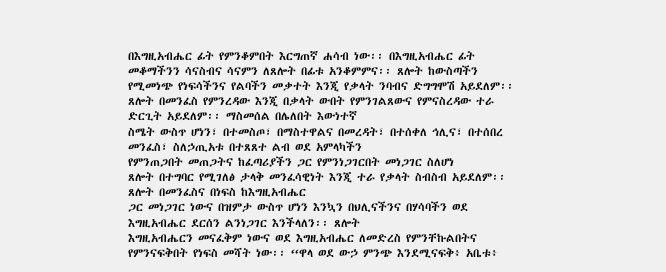በእግዚአብሔር ፊት የምንቆምበት እርግጠኛ ሐሳብ ነው፡፡ በእግዚአብሔር ፊት
መቆማችንን ሳናስብና ሳናምን ለጸሎት በፊቱ አንቆምምና፡፡ ጸሎት ከውስጣችን የሚመነጭ የነፍሳችንና የልባችን መቃተት እንጂ የቃላት ንባብና ድግግሞሽ አይደለም፡፡
ጸሎት በመንፈስ የምንረዳው እንጂ በቃላት ውበት የምንገልጸውና የምናስረዳው ተራ ድርጊት አይደለም፡፡ ማስመሰል በሌለበት እውነተኛ
ስሜት ውስጥ ሆነን፣ በተመስጦ፣ በማስተዋልና በመረዳት፣ በተሰቀለ ኅሊና፣ በተሰበረ መንፈስ፣ ስለኃጢአቱ በተጸጸተ ልብ ወደ አምላካችን
የምንጠጋበት መጠጋትና ከፈጣሪያችን ጋር የምንነጋገርበት መነጋገር ስለሆነ
ጸሎት በተግባር የሚገለፅ ታላቅ መንፈሳዊነት እንጂ ተራ የቃላት ስብስብ አይደለም፡፡ ጸሎት በመንፈስና በነፍስ ከእግዚአብሔር
ጋር መነጋገር ነውና በዝምታ ውስጥ ሆነን እንኳን በህሊናችንና በሃሳባችን ወደ እግዚአብሔር ደርሰን ልንነጋገር እንችላለን፡፡ ጸሎት
እግዚአብሔርን መናፈቅም ነውና ወደ እግዚአብሔር ለመድረስ የምንቸኩልበትና የምንናፍቅበት የነፍስ መሻት ነው፡፡ ‘‘ዋላ ወደ ውኃ ምንጭ እንደሚናፍቅ፥ አቤቱ፥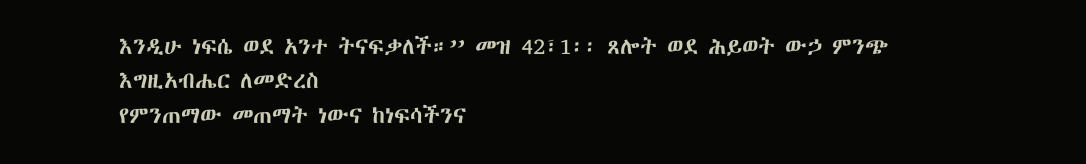እንዲሁ ነፍሴ ወደ አንተ ትናፍቃለች።’’ መዝ 42፣1፡፡ ጸሎት ወደ ሕይወት ውኃ ምንጭ እግዚአብሔር ለመድረስ
የምንጠማው መጠማት ነውና ከነፍሳችንና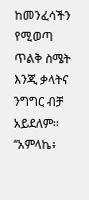ከመንፈሳችን የሚወጣ ጥልቅ ስሜት እንጂ ቃላትና ንግግር ብቻ አይደለም፡፡
‘‘አምላኬ፥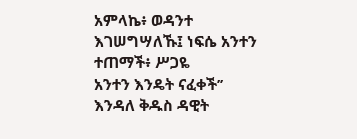አምላኬ፥ ወዳንተ እገሠግሣለኹ፤ ነፍሴ አንተን ተጠማች፥ ሥጋዬ
አንተን እንዴት ናፈቀች’’ እንዳለ ቅዱስ ዳዊት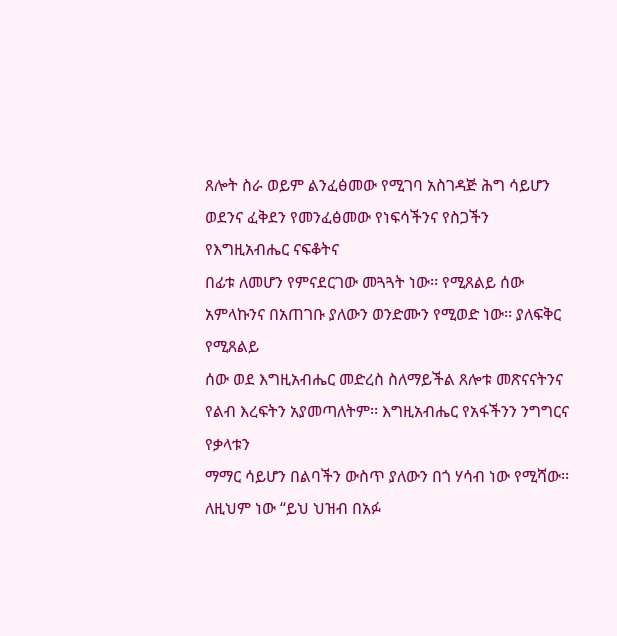ጸሎት ስራ ወይም ልንፈፅመው የሚገባ አስገዳጅ ሕግ ሳይሆን ወደንና ፈቅደን የመንፈፅመው የነፍሳችንና የስጋችን የእግዚአብሔር ናፍቆትና
በፊቱ ለመሆን የምናደርገው መጓጓት ነው፡፡ የሚጸልይ ሰው አምላኩንና በአጠገቡ ያለውን ወንድሙን የሚወድ ነው፡፡ ያለፍቅር የሚጸልይ
ሰው ወደ እግዚአብሔር መድረስ ስለማይችል ጸሎቱ መጽናናትንና የልብ እረፍትን አያመጣለትም፡፡ እግዚአብሔር የአፋችንን ንግግርና የቃላቱን
ማማር ሳይሆን በልባችን ውስጥ ያለውን በጎ ሃሳብ ነው የሚሻው፡፡ ለዚህም ነው ‘‘ይህ ህዝብ በአፉ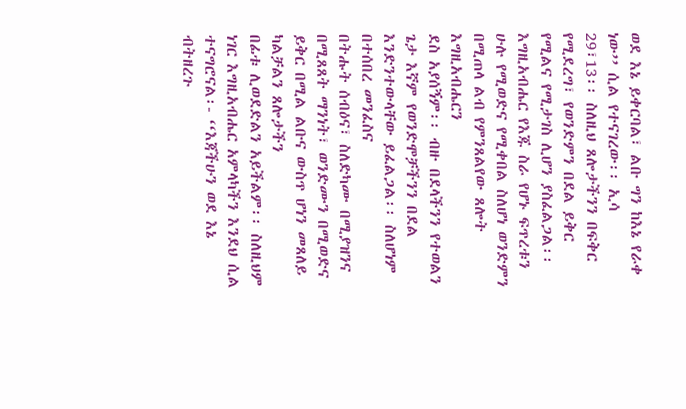ወደ እኔ ይቀርባል፣ ልቡ ግን ከእኔ የራቀ ነው’’ ሲል የተናገረው፡፡ ኢሳ
29፣13፡፡ ስለዚህ ጸሎታችንን በፍቅር የሚደረግ፣ የወንድምን በደል ይቅር የሚልና የሚታገስ ሊሆን ያስፈልጋል፡፡
እግዚአብሔር የእጁ ስራ የሆኑ ፍጥረቱን ሁሉ የሚወድና የሚቀበል ስለሆነ ወንድምን በሚጠላ ልብ የምንጸልየው ጸሎት እግዚአብሔርን
ደስ አያሰኝም፡፡ ብዙ በደላችንን የተወልን ጌታ እኛም የወንድሞቻችንን በደል እንድንተውላቸው ይፈልጋል፡፡ ስለሆነም በተሰበረ መንፈስና
በትሑት ሰብዕና፣ ስለድካሙ በሚያዝንና በሚጸጸት ማንነት፣ ወንድሙን በሚወድና ይቅር በሚል ልቡና ውስጥ ሆነን መጸለይ ካልቻልን ጸሎታችን
በፊቱ ሊወደድልን አይችልም፡፡ ስለዚህም ነገር እግዚአብሔር አምላካችን እንደህ ሲል ተናግሮናል፡- ‘‘እጃችሁን ወደ እኔ ብትዘረጉ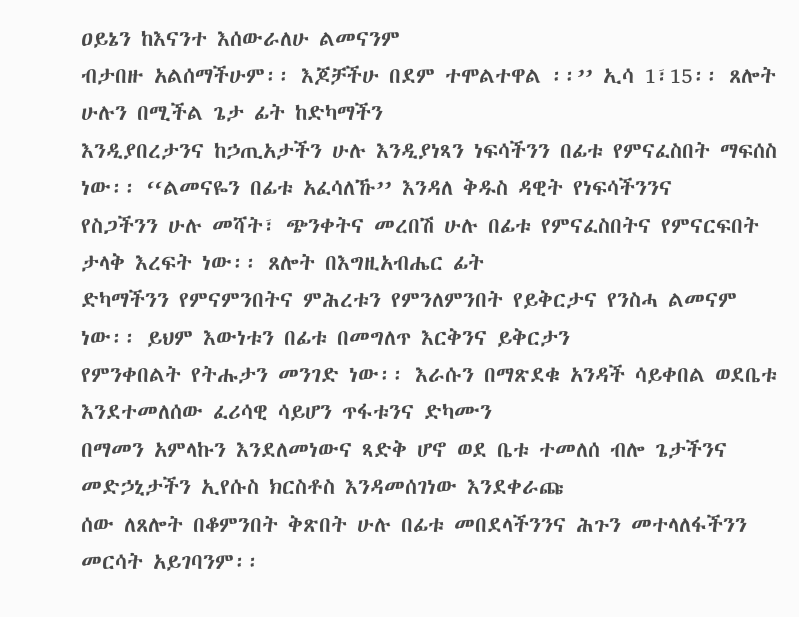ዐይኔን ከእናንተ እሰውራለሁ ልመናንም
ብታበዙ አልሰማችሁም፡፡ እጆቻችሁ በደም ተሞልተዋል ፡፡’’ ኢሳ 1፣15፡፡ ጸሎት ሁሉን በሚችል ጌታ ፊት ከድካማችን
እንዲያበረታንና ከኃጢአታችን ሁሉ እንዲያነጻን ነፍሳችንን በፊቱ የምናፈስበት ማፍሰስ ነው፡፡ ‘‘ልመናዬን በፊቱ አፈሳለኹ’’ እንዳለ ቅዱስ ዳዊት የነፍሳችንንና
የስጋችንን ሁሉ መሻት፣ ጭንቀትና መረበሽ ሁሉ በፊቱ የምናፈስበትና የምናርፍበት ታላቅ እረፍት ነው፡፡ ጸሎት በእግዚአብሔር ፊት
ድካማችንን የምናምንበትና ምሕረቱን የምንለምንበት የይቅርታና የንስሓ ልመናም ነው፡፡ ይህም እውነቱን በፊቱ በመግለጥ እርቅንና ይቅርታን
የምንቀበልት የትሑታን መንገድ ነው፡፡ እራሱን በማጽደቁ አንዳች ሳይቀበል ወደቤቱ እንደተመለሰው ፈሪሳዊ ሳይሆን ጥፋቱንና ድካሙን
በማመን አምላኩን እንደለመነውና ጻድቅ ሆኖ ወደ ቤቱ ተመለሰ ብሎ ጌታችንና መድኃኒታችን ኢየሱስ ክርስቶስ እንዳመሰገነው እንደቀራጩ
ሰው ለጸሎት በቆምንበት ቅጽበት ሁሉ በፊቱ መበደላችንንና ሕጉን መተላለፋችንን መርሳት አይገባንም፡፡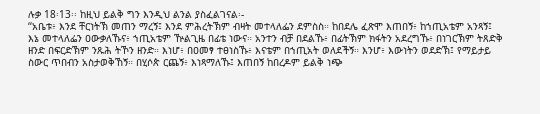ሉቃ 18፡13፡፡ ከዚህ ይልቅ ግን እንዲህ ልንል ያስፈልገናል፡-
‘‘አቤቱ፥ እንደ ቸርነትኽ መጠን ማረኝ፤ እንደ ምሕረትኽም ብዛት መተላለፌን ደምስስ። ከበደሌ ፈጽሞ እጠበኝ፥ ከኀጢአቴም አንጻኝ፤
እኔ መተላለፌን ዐውቃለኹና፥ ኀጢአቴም ዅልጊዜ በፊቴ ነውና። አንተን ብቻ በደልኹ፥ በፊትኽም ክፋትን አደረግኹ፥ በነገርኽም ትጸድቅ
ዘንድ በፍርድኽም ንጹሕ ትኾን ዘንድ። እነሆ፥ በዐመፃ ተፀነስኹ፥ እናቴም በኀጢአት ወለደችኝ። እንሆ፥ እውነትን ወደድኽ፤ የማይታይ
ስውር ጥበብን አስታወቅኸኝ። በሂሶጵ ርጨኝ፥ እነጻማለኹ፤ እጠበኝ ከበረዶም ይልቅ ነጭ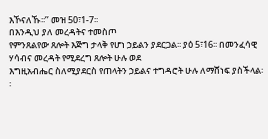እኾናለኹ፡፡’’ መዝ 50፣1-7፡፡
በእንዲህ ያለ መረዳትና ተመስጦ
የምንጸልየው ጸሎት እጅግ ታላቅ የሆነ ኃይልን ያደርጋል፡፡ ያዕ 5፣16፡፡ በመንፈሳዊ ሃሳብና መረዳት የሚደረግ ጸሎት ሁሉ ወደ
እግዚአብሔር ስለሚያደርስ የጠላትን ኃይልና ተግዳሮት ሁሉ ለማሸነፍ ያስችላል፡፡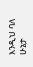እንዲህ ባለ ሁኔታ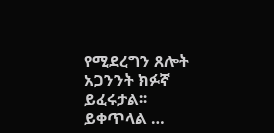የሚደረግን ጸሎት አጋንንት ክፉኛ
ይፈሩታል፡፡
ይቀጥላል …